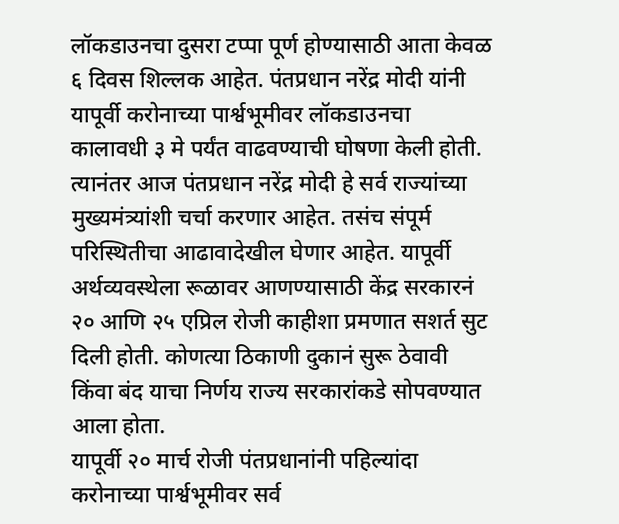लॉकडाउनचा दुसरा टप्पा पूर्ण होण्यासाठी आता केवळ ६ दिवस शिल्लक आहेत. पंतप्रधान नरेंद्र मोदी यांनी यापूर्वी करोनाच्या पार्श्वभूमीवर लॉकडाउनचा कालावधी ३ मे पर्यंत वाढवण्याची घोषणा केली होती. त्यानंतर आज पंतप्रधान नरेंद्र मोदी हे सर्व राज्यांच्या मुख्यमंत्र्यांशी चर्चा करणार आहेत. तसंच संपूर्म परिस्थितीचा आढावादेखील घेणार आहेत. यापूर्वी अर्थव्यवस्थेला रूळावर आणण्यासाठी केंद्र सरकारनं २० आणि २५ एप्रिल रोजी काहीशा प्रमणात सशर्त सुट दिली होती. कोणत्या ठिकाणी दुकानं सुरू ठेवावी किंवा बंद याचा निर्णय राज्य सरकारांकडे सोपवण्यात आला होता.
यापूर्वी २० मार्च रोजी पंतप्रधानांनी पहिल्यांदा करोनाच्या पार्श्वभूमीवर सर्व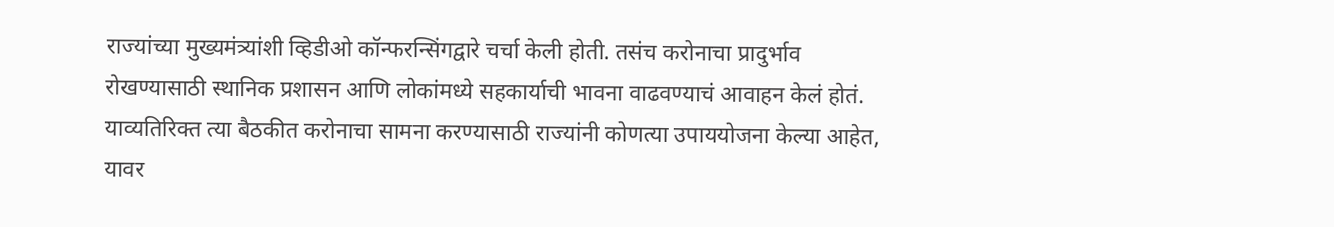राज्यांच्या मुख्यमंत्र्यांशी व्हिडीओ कॉन्फरन्सिंगद्वारे चर्चा केली होती. तसंच करोनाचा प्रादुर्भाव रोखण्यासाठी स्थानिक प्रशासन आणि लोकांमध्ये सहकार्याची भावना वाढवण्याचं आवाहन केलं होतं. याव्यतिरिक्त त्या बैठकीत करोनाचा सामना करण्यासाठी राज्यांनी कोणत्या उपाययोजना केल्या आहेत, यावर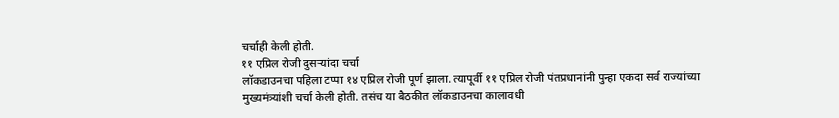चर्चाही केली होती.
११ एप्रिल रोजी दुसऱ्यांदा चर्चा
लॉकडाउनचा पहिला टप्पा १४ एप्रिल रोजी पूर्ण झाला. त्यापूर्वी ११ एप्रिल रोजी पंतप्रधानांनी पुन्हा एकदा सर्व राज्यांच्या मुख्यमंत्र्यांशी चर्चा केली होती. तसंच या बैठकीत लॉकडाउनचा कालावधी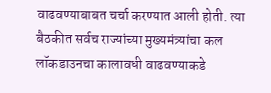वाढवण्याबाबत चर्चा करण्यात आली होती. त्या बैठकीत सर्वच राज्यांच्या मुख्यमंत्र्यांचा कल लॉकडाउनचा कालावधी वाढवण्याकडे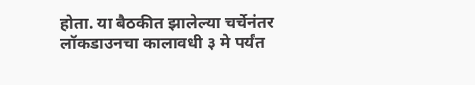होता. या बैठकीत झालेल्या चर्चेनंतर लॉकडाउनचा कालावधी ३ मे पर्यंत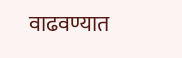वाढवण्यात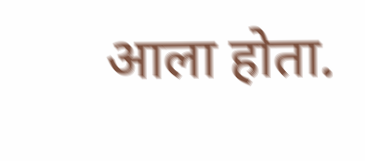आला होता.